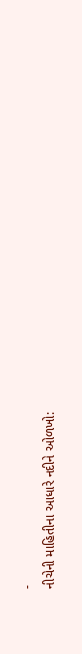-
નીચેની માહિતીના આધારે નદીને ઓળખો: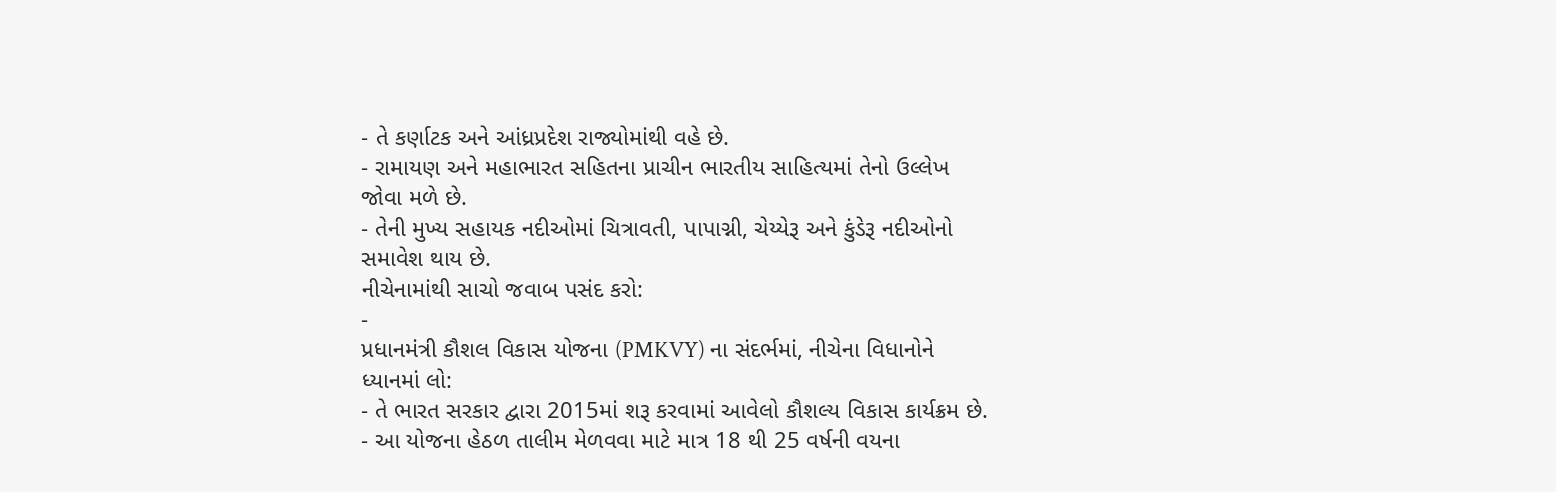- તે કર્ણાટક અને આંધ્રપ્રદેશ રાજ્યોમાંથી વહે છે.
- રામાયણ અને મહાભારત સહિતના પ્રાચીન ભારતીય સાહિત્યમાં તેનો ઉલ્લેખ જોવા મળે છે.
- તેની મુખ્ય સહાયક નદીઓમાં ચિત્રાવતી, પાપાગ્ની, ચેય્યેરૂ અને કુંડેરૂ નદીઓનો સમાવેશ થાય છે.
નીચેનામાંથી સાચો જવાબ પસંદ કરો:
-
પ્રધાનમંત્રી કૌશલ વિકાસ યોજના (PMKVY) ના સંદર્ભમાં, નીચેના વિધાનોને ધ્યાનમાં લો:
- તે ભારત સરકાર દ્વારા 2015માં શરૂ કરવામાં આવેલો કૌશલ્ય વિકાસ કાર્યક્રમ છે.
- આ યોજના હેઠળ તાલીમ મેળવવા માટે માત્ર 18 થી 25 વર્ષની વયના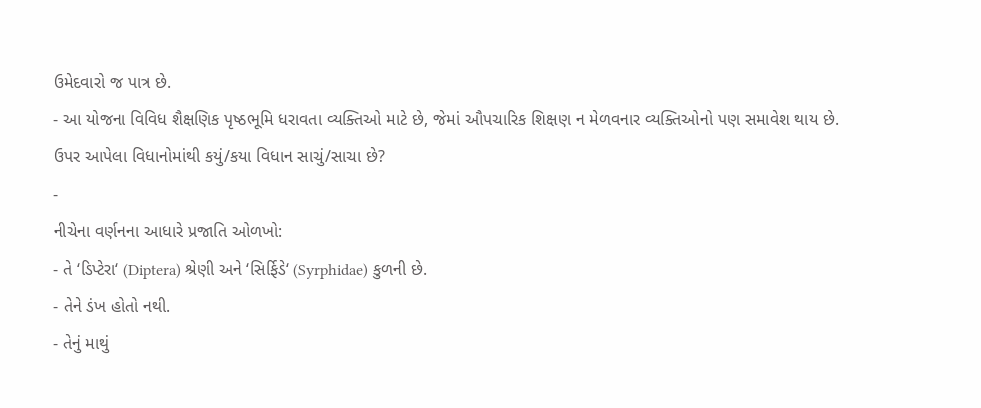ઉમેદવારો જ પાત્ર છે.
- આ યોજના વિવિધ શૈક્ષણિક પૃષ્ઠભૂમિ ધરાવતા વ્યક્તિઓ માટે છે, જેમાં ઔપચારિક શિક્ષણ ન મેળવનાર વ્યક્તિઓનો પણ સમાવેશ થાય છે.
ઉપર આપેલા વિધાનોમાંથી કયું/કયા વિધાન સાચું/સાચા છે?
-
નીચેના વર્ણનના આધારે પ્રજાતિ ઓળખો:
- તે ‘ડિપ્ટેરા‘ (Diptera) શ્રેણી અને ‘સિર્ફિડે‘ (Syrphidae) કુળની છે.
- તેને ડંખ હોતો નથી.
- તેનું માથું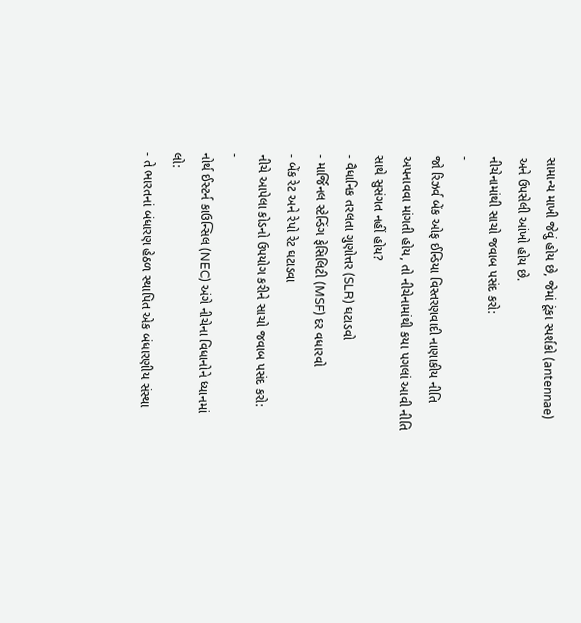સામાન્ય માખી જેવું હોય છે, જેમાં ટૂંકા સ્પર્શકો (antennae) અને ઉપસેલી આંખો હોય છે.
નીચેનામાંથી સાચો જવાબ પસંદ કરો:
-
જો રિઝર્વ બેંક ઓફ ઈન્ડિયા વિસ્તરણવાદી નાણાકીય નીતિ અપનાવવા માંગતી હોય, તો નીચેનામાંથી કયા પગલાં આવી નીતિ સાથે સુસંગત નહીં હોય?
- વૈધાનિક તરલતા ગુણોત્તર (SLR) ઘટાડવો
- માર્જિનલ સ્ટેન્ડિંગ ફેસિલિટી (MSF) દર વધારવો
- બેંક રેટ અને રેપો રેટ ઘટાડવા
નીચે આપેલા કોડનો ઉપયોગ કરીને સાચો જવાબ પસંદ કરો:
-
નોર્થ ઈસ્ટર્ન કાઉન્સિલ (NEC) અંગે નીચેના વિધાનોને ધ્યાનમાં લો:
- તે ભારતનાં બંધારણ હેઠળ સ્થાપિત એક બંધારણીય સંસ્થા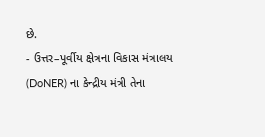છે.
- ઉત્તર–પૂર્વીય ક્ષેત્રના વિકાસ મંત્રાલય (DoNER) ના કેન્દ્રીય મંત્રી તેના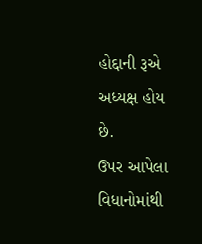હોદ્દાની રૂએ અધ્યક્ષ હોય છે.
ઉપર આપેલા વિધાનોમાંથી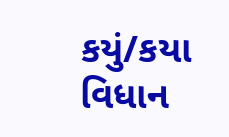કયું/કયા વિધાન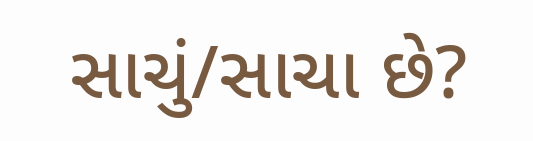સાચું/સાચા છે?